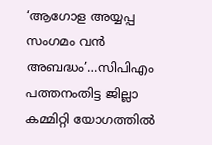‘ആഗോള അയ്യപ്പ സംഗമം വൻ അബദ്ധം’…സിപിഎം പത്തനംതിട്ട ജില്ലാ കമ്മിറ്റി യോഗത്തിൽ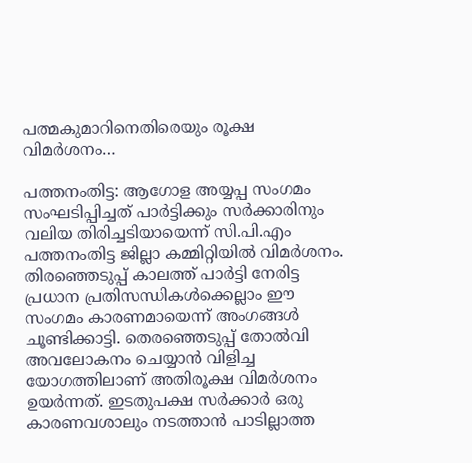പത്മകുമാറിനെതിരെയും രൂക്ഷ വിമർശനം…

പത്തനംതിട്ട: ആഗോള അയ്യപ്പ സംഗമം സംഘടിപ്പിച്ചത് പാർട്ടിക്കും സർക്കാരിനും വലിയ തിരിച്ചടിയായെന്ന് സി.പി.എം പത്തനംതിട്ട ജില്ലാ കമ്മിറ്റിയിൽ വിമർശനം. തിരഞ്ഞെടുപ്പ് കാലത്ത് പാർട്ടി നേരിട്ട പ്രധാന പ്രതിസന്ധികൾക്കെല്ലാം ഈ സംഗമം കാരണമായെന്ന് അംഗങ്ങൾ ചൂണ്ടിക്കാട്ടി. തെരഞ്ഞെടുപ്പ് തോൽവി അവലോകനം ചെയ്യാൻ വിളിച്ച യോഗത്തിലാണ് അതിരൂക്ഷ വിമർശനം ഉയർന്നത്. ഇടതുപക്ഷ സർക്കാർ ഒരു കാരണവശാലും നടത്താൻ പാടില്ലാത്ത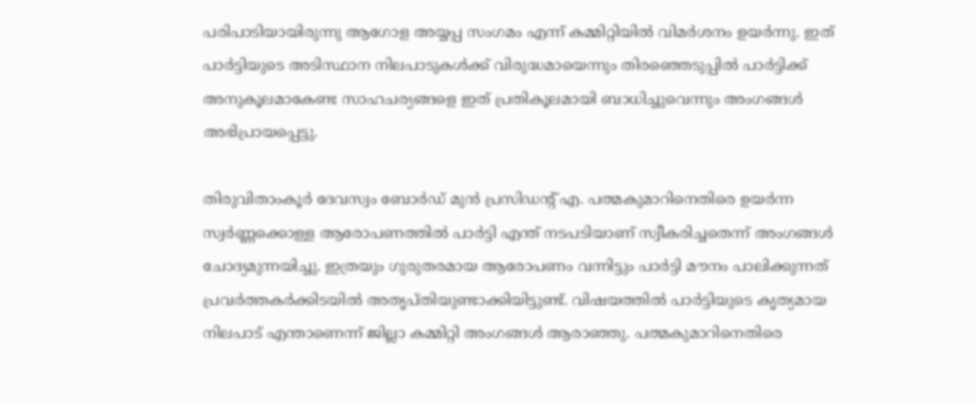പരിപാടിയായിരുന്നു ആഗോള അയ്യപ്പ സംഗമം എന്ന് കമ്മിറ്റിയിൽ വിമർശനം ഉയർന്നു. ഇത് പാർട്ടിയുടെ അടിസ്ഥാന നിലപാടുകൾക്ക് വിരുദ്ധമായെന്നും തിരഞ്ഞെടുപ്പിൽ പാർട്ടിക്ക് അനുകൂലമാകേണ്ട സാഹചര്യങ്ങളെ ഇത് പ്രതികൂലമായി ബാധിച്ചുവെന്നും അംഗങ്ങൾ അഭിപ്രായപ്പെട്ടു.

തിരുവിതാംകൂർ ദേവസ്വം ബോർഡ് മുൻ പ്രസിഡന്റ് എ. പത്മകുമാറിനെതിരെ ഉയർന്ന സ്വർണ്ണക്കൊള്ള ആരോപണത്തിൽ പാർട്ടി എന്ത് നടപടിയാണ് സ്വീകരിച്ചതെന്ന് അംഗങ്ങൾ ചോദ്യമുന്നയിച്ചു. ഇത്രയും ഗുരുതരമായ ആരോപണം വന്നിട്ടും പാർട്ടി മൗനം പാലിക്കുന്നത് പ്രവർത്തകർക്കിടയിൽ അതൃപ്തിയുണ്ടാക്കിയിട്ടുണ്ട്. വിഷയത്തിൽ പാർട്ടിയുടെ കൃത്യമായ നിലപാട് എന്താണെന്ന് ജില്ലാ കമ്മിറ്റി അംഗങ്ങൾ ആരാഞ്ഞു. പത്മകുമാറിനെതിരെ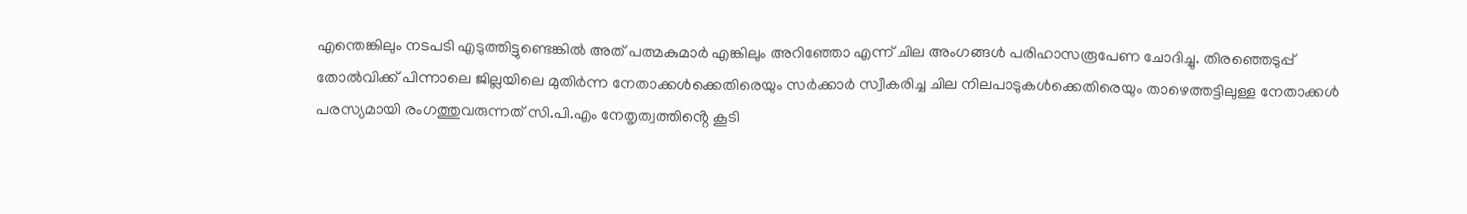എന്തെങ്കിലും നടപടി എടുത്തിട്ടുണ്ടെങ്കിൽ അത് പത്മകുമാർ എങ്കിലും അറിഞ്ഞോ എന്ന് ചില അംഗങ്ങൾ പരിഹാസരൂപേണ ചോദിച്ചു. തിരഞ്ഞെടുപ്പ് തോൽവിക്ക് പിന്നാലെ ജില്ലയിലെ മുതിർന്ന നേതാക്കൾക്കെതിരെയും സർക്കാർ സ്വീകരിച്ച ചില നിലപാടുകൾക്കെതിരെയും താഴെത്തട്ടിലുള്ള നേതാക്കൾ പരസ്യമായി രംഗത്തുവരുന്നത് സി.പി.എം നേതൃത്വത്തിൻ്റെ കൂടി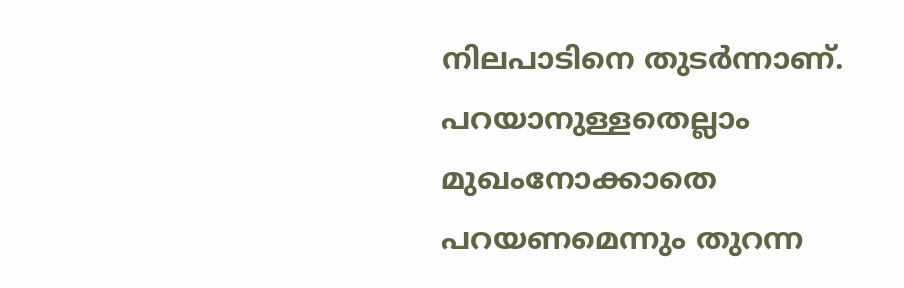നിലപാടിനെ തുടർന്നാണ്. പറയാനുള്ളതെല്ലാം മുഖംനോക്കാതെ പറയണമെന്നും തുറന്ന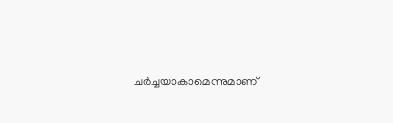ചർച്ചയാകാമെന്നുമാണ്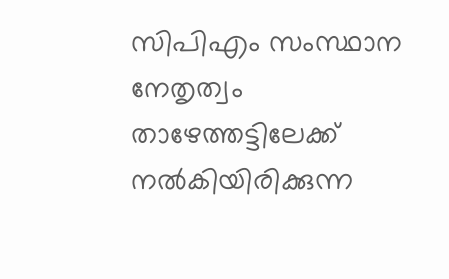സിപിഎം സംസ്ഥാന നേതൃത്വം താഴേത്തട്ടിലേക്ക് നൽകിയിരിക്കുന്ന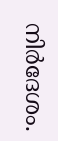നിർദേശം.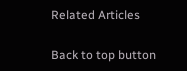Related Articles

Back to top button